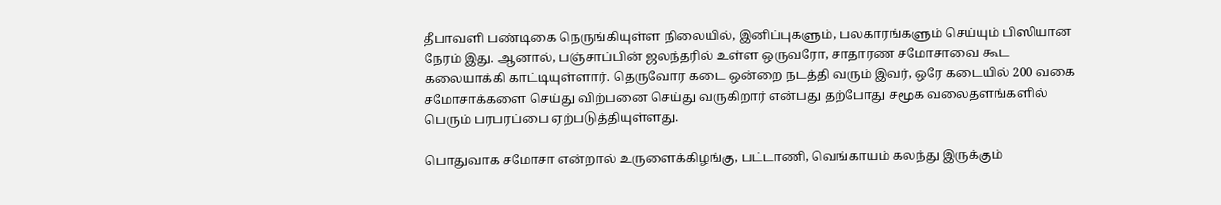தீபாவளி பண்டிகை நெருங்கியுள்ள நிலையில், இனிப்புகளும், பலகாரங்களும் செய்யும் பிஸியான நேரம் இது. ஆனால், பஞ்சாப்பின் ஜலந்தரில் உள்ள ஒருவரோ, சாதாரண சமோசாவை கூட கலையாக்கி காட்டியுள்ளார். தெருவோர கடை ஒன்றை நடத்தி வரும் இவர், ஒரே கடையில் 200 வகை சமோசாக்களை செய்து விற்பனை செய்து வருகிறார் என்பது தற்போது சமூக வலைதளங்களில் பெரும் பரபரப்பை ஏற்படுத்தியுள்ளது.

பொதுவாக சமோசா என்றால் உருளைக்கிழங்கு, பட்டாணி, வெங்காயம் கலந்து இருக்கும்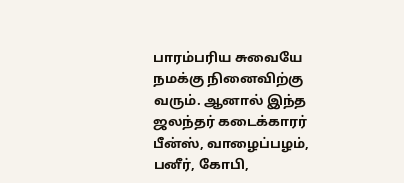பாரம்பரிய சுவையே நமக்கு நினைவிற்கு வரும். ஆனால் இந்த ஜலந்தர் கடைக்காரர் பீன்ஸ், வாழைப்பழம், பனீர், கோபி,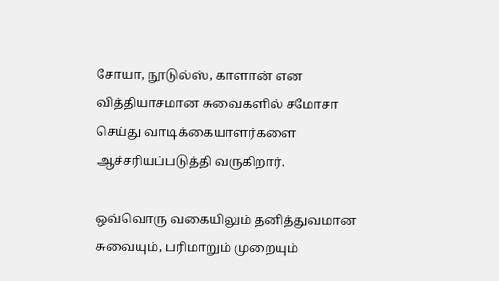சோயா, நூடுல்ஸ், காளான் என வித்தியாசமான சுவைகளில் சமோசா செய்து வாடிக்கையாளர்களை ஆச்சரியப்படுத்தி வருகிறார்.

ஒவ்வொரு வகையிலும் தனித்துவமான சுவையும், பரிமாறும் முறையும்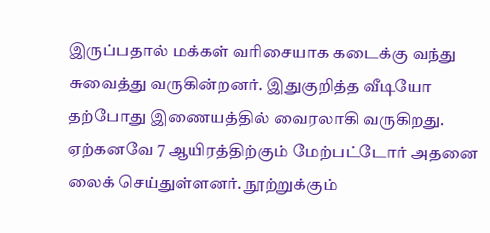இருப்பதால் மக்கள் வரிசையாக கடைக்கு வந்து சுவைத்து வருகின்றனர். இதுகுறித்த வீடியோ தற்போது இணையத்தில் வைரலாகி வருகிறது. ஏற்கனவே 7 ஆயிரத்திற்கும் மேற்பட்டோர் அதனை லைக் செய்துள்ளனர். நூற்றுக்கும்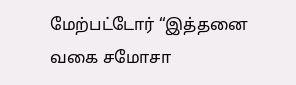மேற்பட்டோர் “இத்தனை வகை சமோசா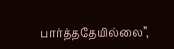பார்த்ததேயில்லை”,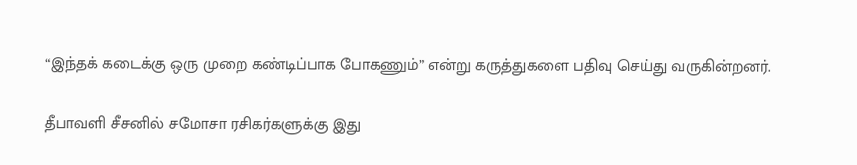“இந்தக் கடைக்கு ஒரு முறை கண்டிப்பாக போகணும்” என்று கருத்துகளை பதிவு செய்து வருகின்றனர்.

தீபாவளி சீசனில் சமோசா ரசிகர்களுக்கு இது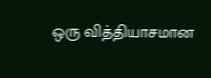ஒரு வித்தியாசமான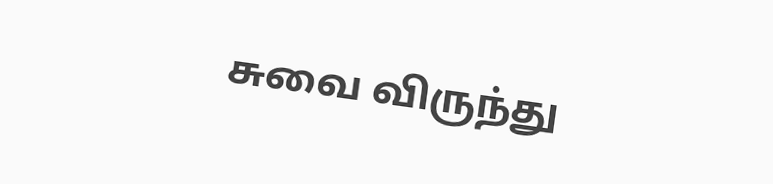சுவை விருந்து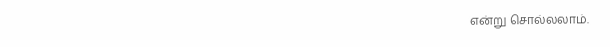என்று சொல்லலாம்.